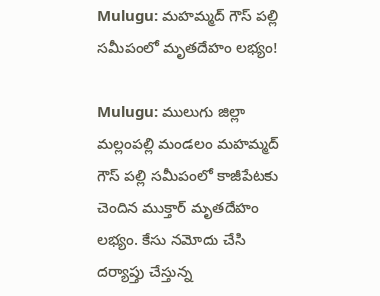Mulugu: మహమ్మద్ గౌస్ పల్లి సమీపంలో మృతదేహం లభ్యం!

Mulugu: ములుగు జిల్లా మల్లంపల్లి మండలం మహమ్మద్ గౌస్ పల్లి సమీపంలో కాజీపేటకు చెందిన ముక్తార్ మృతదేహం లభ్యం. కేసు నమోదు చేసి దర్యాప్తు చేస్తున్న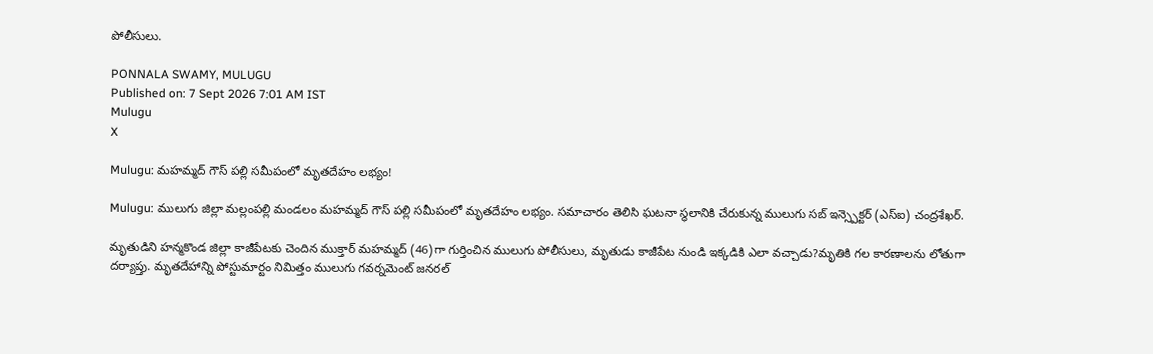పోలీసులు.

PONNALA SWAMY, MULUGU
Published on: 7 Sept 2026 7:01 AM IST
Mulugu
X

Mulugu: మహమ్మద్ గౌస్ పల్లి సమీపంలో మృతదేహం లభ్యం!

Mulugu: ములుగు జిల్లా మల్లంపల్లి మండలం మహమ్మద్ గౌస్ పల్లి సమీపంలో మృతదేహం లభ్యం. సమాచారం తెలిసి ఘటనా స్థలానికి చేరుకున్న ములుగు సబ్ ఇన్స్పెక్టర్ (ఎస్ఐ) చంద్రశేఖర్.

మృతుడిని హన్మకొండ జిల్లా కాజీపేటకు చెందిన ముక్తార్ మహమ్మద్ (46)గా గుర్తించిన ములుగు పోలీసులు, మృతుడు కాజీపేట నుండి ఇక్కడికి ఎలా వచ్చాడు?మృతికి గల కారణాలను లోతుగా దర్యాప్తు. మృతదేహాన్ని పోస్టుమార్టం నిమిత్తం ములుగు గవర్నమెంట్ జనరల్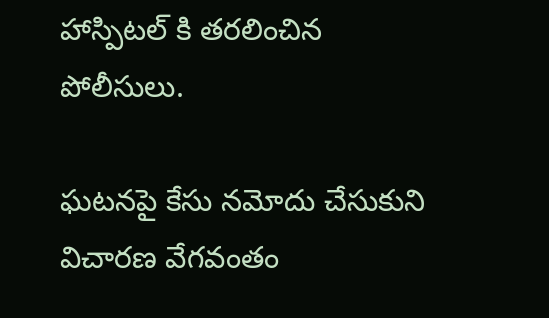హాస్పిటల్ కి తరలించిన పోలీసులు.

ఘటనపై కేసు నమోదు చేసుకుని విచారణ వేగవంతం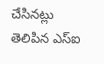చేసినట్లు తెలిపిన ఎస్ఐ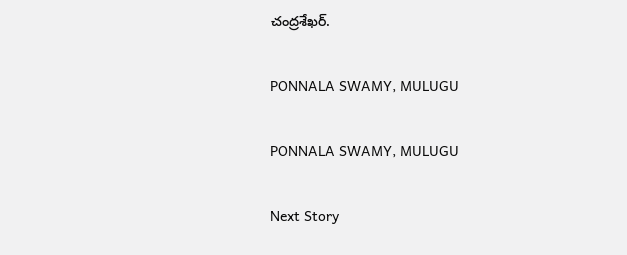చంద్రశేఖర్.

PONNALA SWAMY, MULUGU

PONNALA SWAMY, MULUGU

Next Story